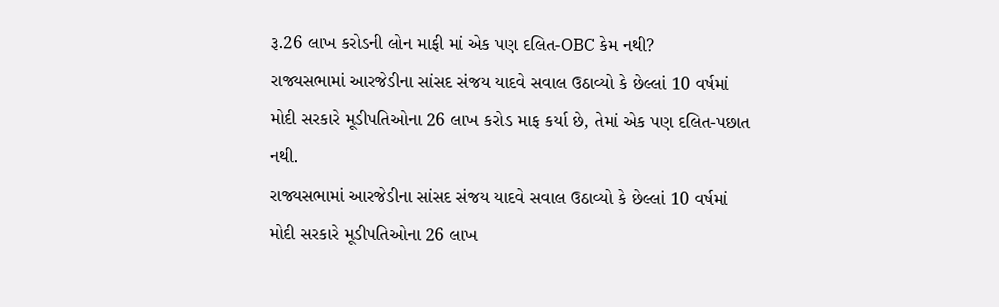રૂ.26 લાખ કરોડની લોન માફી માં એક પણ દલિત-OBC કેમ નથી?
રાજ્યસભામાં આરજેડીના સાંસદ સંજય યાદવે સવાલ ઉઠાવ્યો કે છેલ્લાં 10 વર્ષમાં મોદી સરકારે મૂડીપતિઓના 26 લાખ કરોડ માફ કર્યા છે, તેમાં એક પણ દલિત-પછાત નથી.
રાજ્યસભામાં આરજેડીના સાંસદ સંજય યાદવે સવાલ ઉઠાવ્યો કે છેલ્લાં 10 વર્ષમાં મોદી સરકારે મૂડીપતિઓના 26 લાખ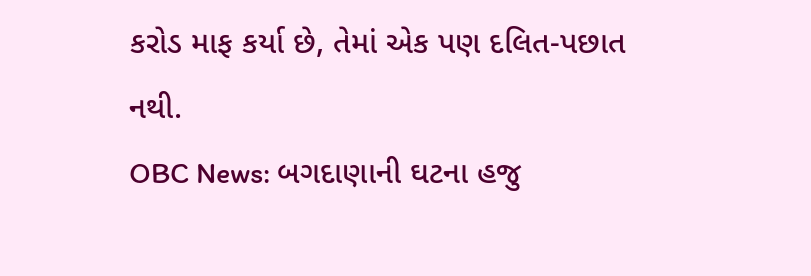કરોડ માફ કર્યા છે, તેમાં એક પણ દલિત-પછાત નથી.
OBC News: બગદાણાની ઘટના હજુ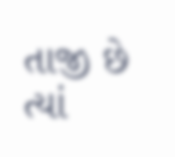તાજી છે ત્યાં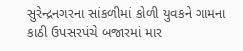સુરેન્દ્રનગરના સાંકળીમાં કોળી યુવકને ગામના કાઠી ઉપસરપંચે બજારમાં માર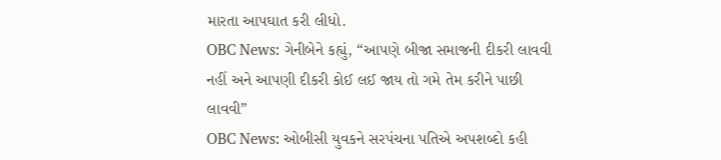મારતા આપઘાત કરી લીધો.
OBC News: ગેનીબેને કહ્યું, “આપણે બીજા સમાજની દીકરી લાવવી નહીં અને આપણી દીકરી કોઈ લઈ જાય તો ગમે તેમ કરીને પાછી લાવવી”
OBC News: ઓબીસી યુવકને સરપંચના પતિએ અપશબ્દો કહી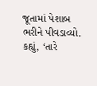જૂતામાં પેશાબ ભરીને પીવડાવ્યો. કહ્યું, ‘તારે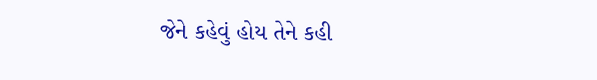જેને કહેવું હોય તેને કહી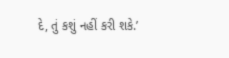દે, તું કશું નહીં કરી શકે.’